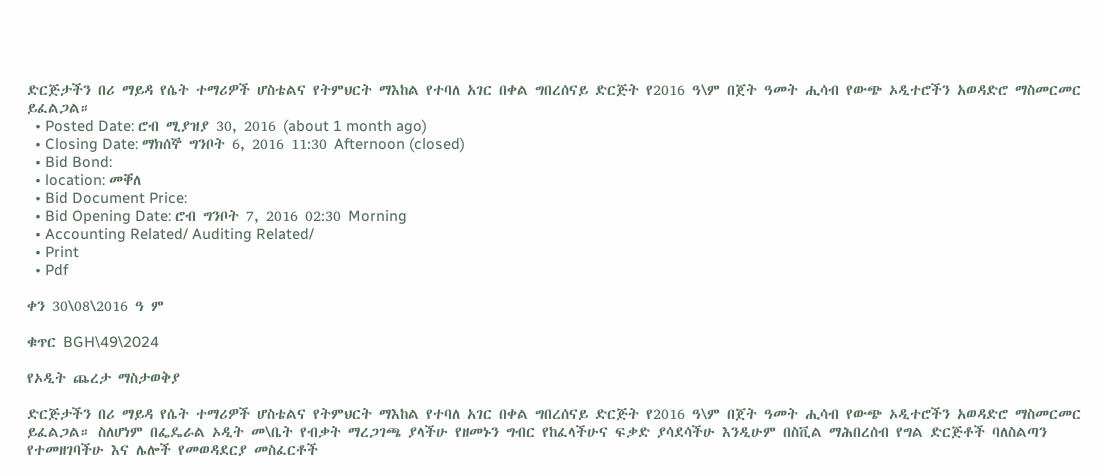ድርጅታችን በሪ ማይዳ የሴት ተማሪዎች ሆስቴልና የትምህርት ማእከል የተባለ አገር በቀል ግበረሰናይ ድርጅት የ2016 ዓ\ም በጀት ዓመት ሒሳብ የውጭ ኦዲተሮችን አወዳድሮ ማስመርመር ይፈልጋል።
  • Posted Date: ሮብ ሚያዝያ 30, 2016 (about 1 month ago)
  • Closing Date: ማክሰኞ ግንቦት 6, 2016 11:30 Afternoon (closed)
  • Bid Bond:
  • location: መቐለ
  • Bid Document Price:
  • Bid Opening Date: ሮብ ግንቦት 7, 2016 02:30 Morning
  • Accounting Related/ Auditing Related/
  • Print
  • Pdf

ቀን 30\08\2016 ዓ ም

ቁጥር BGH\49\2024

የኦዲት ጨረታ ማስታወቅያ

ድርጅታችን በሪ ማይዳ የሴት ተማሪዎች ሆስቴልና የትምህርት ማእከል የተባለ አገር በቀል ግበረሰናይ ድርጅት የ2016 ዓ\ም በጀት ዓመት ሒሳብ የውጭ ኦዲተሮችን አወዳድሮ ማስመርመር ይፈልጋል። ስለሆነም በፌዴራል ኦዲት መ\ቤት የብቃት ማረጋገጫ ያላችሁ የዘመኑን ግብር የከፈላችሁና ፍቃድ ያሳደሳችሁ እንዲሁም በስቪል ማሕበረሰብ የግል ድርጅቶች ባለስልጣን የተመዘገባችሁ እና ሌሎች የመወዳደርያ መስፈርቶች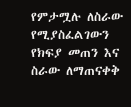የምታሟሉ ለስራው የሚያስፈልገውን የክፍያ መጠን እና ስራው ለማጠናቀቅ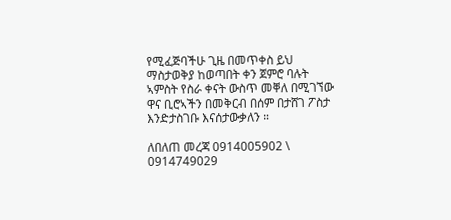የሚፈጅባችሁ ጊዜ በመጥቀስ ይህ ማስታወቅያ ከወጣበት ቀን ጀምሮ ባሉት ኣምስት የስራ ቀናት ውስጥ መቐለ በሚገኘው ዋና ቢሮኣችን በመቅርብ በሰም በታሸገ ፖስታ እንድታስገቡ እናሰታውቃለን ።

ለበለጠ መረጃ 0914005902 \ 0914749029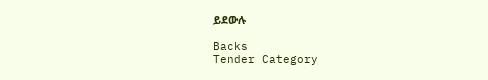ይደውሉ

Backs
Tender Category